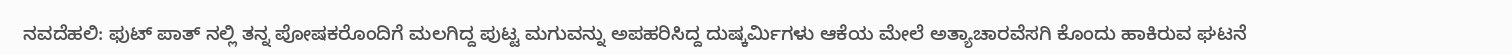ನವದೆಹಲಿ: ಫುಟ್ ಪಾತ್ ನಲ್ಲಿ ತನ್ನ ಪೋಷಕರೊಂದಿಗೆ ಮಲಗಿದ್ದ ಪುಟ್ಟ ಮಗುವನ್ನು ಅಪಹರಿಸಿದ್ದ ದುಷ್ಕರ್ಮಿಗಳು ಆಕೆಯ ಮೇಲೆ ಅತ್ಯಾಚಾರವೆಸಗಿ ಕೊಂದು ಹಾಕಿರುವ ಘಟನೆ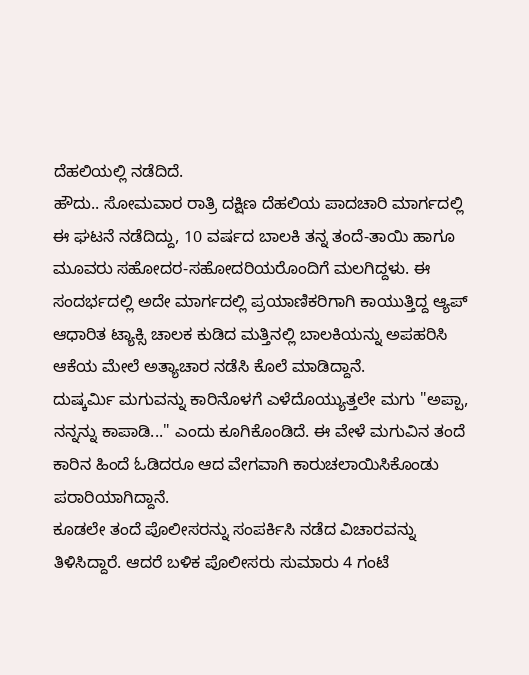ದೆಹಲಿಯಲ್ಲಿ ನಡೆದಿದೆ.
ಹೌದು.. ಸೋಮವಾರ ರಾತ್ರಿ ದಕ್ಷಿಣ ದೆಹಲಿಯ ಪಾದಚಾರಿ ಮಾರ್ಗದಲ್ಲಿ ಈ ಘಟನೆ ನಡೆದಿದ್ದು, 10 ವರ್ಷದ ಬಾಲಕಿ ತನ್ನ ತಂದೆ-ತಾಯಿ ಹಾಗೂ ಮೂವರು ಸಹೋದರ-ಸಹೋದರಿಯರೊಂದಿಗೆ ಮಲಗಿದ್ದಳು. ಈ ಸಂದರ್ಭದಲ್ಲಿ ಅದೇ ಮಾರ್ಗದಲ್ಲಿ ಪ್ರಯಾಣಿಕರಿಗಾಗಿ ಕಾಯುತ್ತಿದ್ದ ಆ್ಯಪ್ ಆಧಾರಿತ ಟ್ಯಾಕ್ಸಿ ಚಾಲಕ ಕುಡಿದ ಮತ್ತಿನಲ್ಲಿ ಬಾಲಕಿಯನ್ನು ಅಪಹರಿಸಿ ಆಕೆಯ ಮೇಲೆ ಅತ್ಯಾಚಾರ ನಡೆಸಿ ಕೊಲೆ ಮಾಡಿದ್ದಾನೆ.
ದುಷ್ಕರ್ಮಿ ಮಗುವನ್ನು ಕಾರಿನೊಳಗೆ ಎಳೆದೊಯ್ಯುತ್ತಲೇ ಮಗು "ಅಪ್ಪಾ, ನನ್ನನ್ನು ಕಾಪಾಡಿ..." ಎಂದು ಕೂಗಿಕೊಂಡಿದೆ. ಈ ವೇಳೆ ಮಗುವಿನ ತಂದೆ ಕಾರಿನ ಹಿಂದೆ ಓಡಿದರೂ ಆದ ವೇಗವಾಗಿ ಕಾರುಚಲಾಯಿಸಿಕೊಂಡು ಪರಾರಿಯಾಗಿದ್ದಾನೆ.
ಕೂಡಲೇ ತಂದೆ ಪೊಲೀಸರನ್ನು ಸಂಪರ್ಕಿಸಿ ನಡೆದ ವಿಚಾರವನ್ನು ತಿಳಿಸಿದ್ದಾರೆ. ಆದರೆ ಬಳಿಕ ಪೊಲೀಸರು ಸುಮಾರು 4 ಗಂಟೆ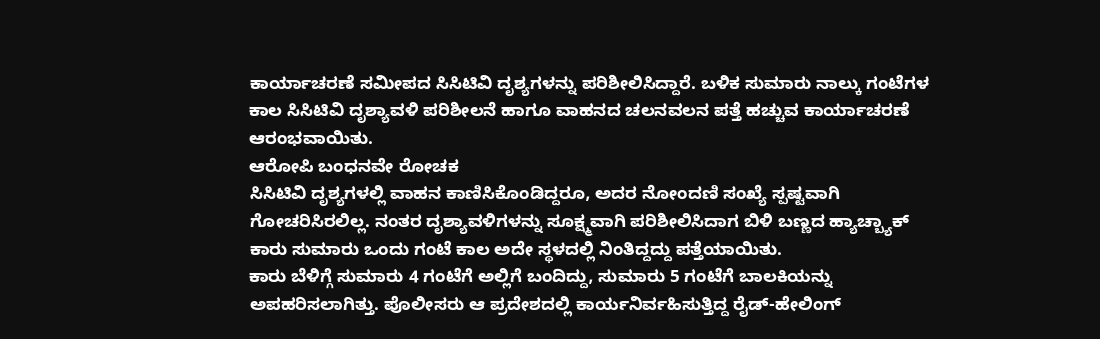ಕಾರ್ಯಾಚರಣೆ ಸಮೀಪದ ಸಿಸಿಟಿವಿ ದೃಶ್ಯಗಳನ್ನು ಪರಿಶೀಲಿಸಿದ್ದಾರೆ. ಬಳಿಕ ಸುಮಾರು ನಾಲ್ಕು ಗಂಟೆಗಳ ಕಾಲ ಸಿಸಿಟಿವಿ ದೃಶ್ಯಾವಳಿ ಪರಿಶೀಲನೆ ಹಾಗೂ ವಾಹನದ ಚಲನವಲನ ಪತ್ತೆ ಹಚ್ಚುವ ಕಾರ್ಯಾಚರಣೆ ಆರಂಭವಾಯಿತು.
ಆರೋಪಿ ಬಂಧನವೇ ರೋಚಕ
ಸಿಸಿಟಿವಿ ದೃಶ್ಯಗಳಲ್ಲಿ ವಾಹನ ಕಾಣಿಸಿಕೊಂಡಿದ್ದರೂ, ಅದರ ನೋಂದಣಿ ಸಂಖ್ಯೆ ಸ್ಪಷ್ಟವಾಗಿ ಗೋಚರಿಸಿರಲಿಲ್ಲ. ನಂತರ ದೃಶ್ಯಾವಳಿಗಳನ್ನು ಸೂಕ್ಷ್ಮವಾಗಿ ಪರಿಶೀಲಿಸಿದಾಗ ಬಿಳಿ ಬಣ್ಣದ ಹ್ಯಾಚ್ಬ್ಯಾಕ್ ಕಾರು ಸುಮಾರು ಒಂದು ಗಂಟೆ ಕಾಲ ಅದೇ ಸ್ಥಳದಲ್ಲಿ ನಿಂತಿದ್ದದ್ದು ಪತ್ತೆಯಾಯಿತು.
ಕಾರು ಬೆಳಿಗ್ಗೆ ಸುಮಾರು 4 ಗಂಟೆಗೆ ಅಲ್ಲಿಗೆ ಬಂದಿದ್ದು, ಸುಮಾರು 5 ಗಂಟೆಗೆ ಬಾಲಕಿಯನ್ನು ಅಪಹರಿಸಲಾಗಿತ್ತು. ಪೊಲೀಸರು ಆ ಪ್ರದೇಶದಲ್ಲಿ ಕಾರ್ಯನಿರ್ವಹಿಸುತ್ತಿದ್ದ ರೈಡ್-ಹೇಲಿಂಗ್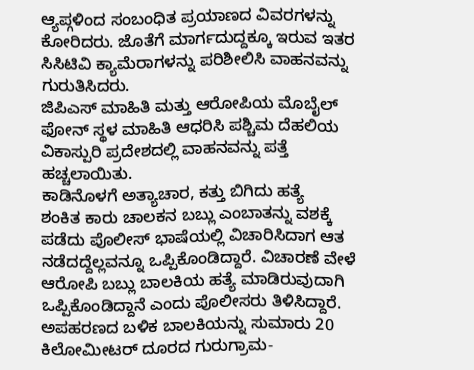ಆ್ಯಪ್ಗಳಿಂದ ಸಂಬಂಧಿತ ಪ್ರಯಾಣದ ವಿವರಗಳನ್ನು ಕೋರಿದರು. ಜೊತೆಗೆ ಮಾರ್ಗದುದ್ದಕ್ಕೂ ಇರುವ ಇತರ ಸಿಸಿಟಿವಿ ಕ್ಯಾಮೆರಾಗಳನ್ನು ಪರಿಶೀಲಿಸಿ ವಾಹನವನ್ನು ಗುರುತಿಸಿದರು.
ಜಿಪಿಎಸ್ ಮಾಹಿತಿ ಮತ್ತು ಆರೋಪಿಯ ಮೊಬೈಲ್ ಫೋನ್ ಸ್ಥಳ ಮಾಹಿತಿ ಆಧರಿಸಿ ಪಶ್ಚಿಮ ದೆಹಲಿಯ ವಿಕಾಸ್ಪುರಿ ಪ್ರದೇಶದಲ್ಲಿ ವಾಹನವನ್ನು ಪತ್ತೆ ಹಚ್ಚಲಾಯಿತು.
ಕಾಡಿನೊಳಗೆ ಅತ್ಯಾಚಾರ, ಕತ್ತು ಬಿಗಿದು ಹತ್ಯೆ
ಶಂಕಿತ ಕಾರು ಚಾಲಕನ ಬಬ್ಲು ಎಂಬಾತನ್ನು ವಶಕ್ಕೆ ಪಡೆದು ಪೊಲೀಸ್ ಭಾಷೆಯಲ್ಲಿ ವಿಚಾರಿಸಿದಾಗ ಆತ ನಡೆದದ್ದೆಲ್ಲವನ್ನೂ ಒಪ್ಪಿಕೊಂಡಿದ್ದಾರೆ. ವಿಚಾರಣೆ ವೇಳೆ ಆರೋಪಿ ಬಬ್ಲು ಬಾಲಕಿಯ ಹತ್ಯೆ ಮಾಡಿರುವುದಾಗಿ ಒಪ್ಪಿಕೊಂಡಿದ್ದಾನೆ ಎಂದು ಪೊಲೀಸರು ತಿಳಿಸಿದ್ದಾರೆ.
ಅಪಹರಣದ ಬಳಿಕ ಬಾಲಕಿಯನ್ನು ಸುಮಾರು 20 ಕಿಲೋಮೀಟರ್ ದೂರದ ಗುರುಗ್ರಾಮ-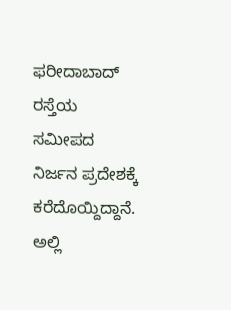ಫರೀದಾಬಾದ್ ರಸ್ತೆಯ ಸಮೀಪದ ನಿರ್ಜನ ಪ್ರದೇಶಕ್ಕೆ ಕರೆದೊಯ್ದಿದ್ದಾನೆ. ಅಲ್ಲಿ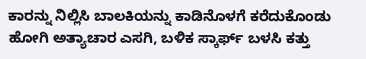ಕಾರನ್ನು ನಿಲ್ಲಿಸಿ ಬಾಲಕಿಯನ್ನು ಕಾಡಿನೊಳಗೆ ಕರೆದುಕೊಂಡು ಹೋಗಿ ಅತ್ಯಾಚಾರ ಎಸಗಿ, ಬಳಿಕ ಸ್ಕಾರ್ಫ್ ಬಳಸಿ ಕತ್ತು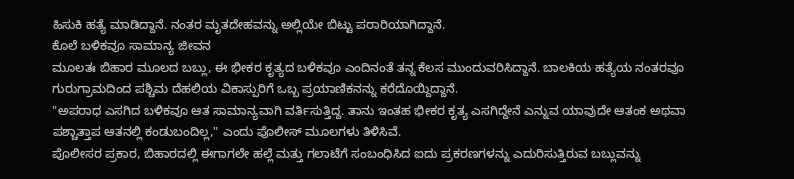ಹಿಸುಕಿ ಹತ್ಯೆ ಮಾಡಿದ್ದಾನೆ. ನಂತರ ಮೃತದೇಹವನ್ನು ಅಲ್ಲಿಯೇ ಬಿಟ್ಟು ಪರಾರಿಯಾಗಿದ್ದಾನೆ.
ಕೊಲೆ ಬಳಿಕವೂ ಸಾಮಾನ್ಯ ಜೀವನ
ಮೂಲತಃ ಬಿಹಾರ ಮೂಲದ ಬಬ್ಲು, ಈ ಭೀಕರ ಕೃತ್ಯದ ಬಳಿಕವೂ ಎಂದಿನಂತೆ ತನ್ನ ಕೆಲಸ ಮುಂದುವರಿಸಿದ್ದಾನೆ. ಬಾಲಕಿಯ ಹತ್ಯೆಯ ನಂತರವೂ ಗುರುಗ್ರಾಮದಿಂದ ಪಶ್ಚಿಮ ದೆಹಲಿಯ ವಿಕಾಸ್ಪುರಿಗೆ ಒಬ್ಬ ಪ್ರಯಾಣಿಕನನ್ನು ಕರೆದೊಯ್ದಿದ್ದಾನೆ.
"ಅಪರಾಧ ಎಸಗಿದ ಬಳಿಕವೂ ಆತ ಸಾಮಾನ್ಯವಾಗಿ ವರ್ತಿಸುತ್ತಿದ್ದ. ತಾನು ಇಂತಹ ಭೀಕರ ಕೃತ್ಯ ಎಸಗಿದ್ದೇನೆ ಎನ್ನುವ ಯಾವುದೇ ಆತಂಕ ಅಥವಾ ಪಶ್ಚಾತ್ತಾಪ ಆತನಲ್ಲಿ ಕಂಡುಬಂದಿಲ್ಲ," ಎಂದು ಪೊಲೀಸ್ ಮೂಲಗಳು ತಿಳಿಸಿವೆ.
ಪೊಲೀಸರ ಪ್ರಕಾರ, ಬಿಹಾರದಲ್ಲಿ ಈಗಾಗಲೇ ಹಲ್ಲೆ ಮತ್ತು ಗಲಾಟೆಗೆ ಸಂಬಂಧಿಸಿದ ಐದು ಪ್ರಕರಣಗಳನ್ನು ಎದುರಿಸುತ್ತಿರುವ ಬಬ್ಲುವನ್ನು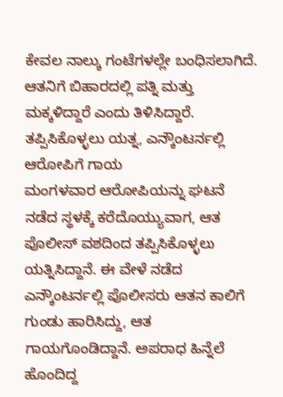ಕೇವಲ ನಾಲ್ಕು ಗಂಟೆಗಳಲ್ಲೇ ಬಂಧಿಸಲಾಗಿದೆ. ಆತನಿಗೆ ಬಿಹಾರದಲ್ಲಿ ಪತ್ನಿ ಮತ್ತು ಮಕ್ಕಳಿದ್ದಾರೆ ಎಂದು ತಿಳಿಸಿದ್ದಾರೆ.
ತಪ್ಪಿಸಿಕೊಳ್ಳಲು ಯತ್ನ, ಎನ್ಕೌಂಟರ್ನಲ್ಲಿ ಆರೋಪಿಗೆ ಗಾಯ
ಮಂಗಳವಾರ ಆರೋಪಿಯನ್ನು ಘಟನೆ ನಡೆದ ಸ್ಥಳಕ್ಕೆ ಕರೆದೊಯ್ಯುವಾಗ, ಆತ ಪೊಲೀಸ್ ವಶದಿಂದ ತಪ್ಪಿಸಿಕೊಳ್ಳಲು ಯತ್ನಿಸಿದ್ದಾನೆ. ಈ ವೇಳೆ ನಡೆದ ಎನ್ಕೌಂಟರ್ನಲ್ಲಿ ಪೊಲೀಸರು ಆತನ ಕಾಲಿಗೆ ಗುಂಡು ಹಾರಿಸಿದ್ದು, ಆತ ಗಾಯಗೊಂಡಿದ್ದಾನೆ. ಅಪರಾಧ ಹಿನ್ನೆಲೆ ಹೊಂದಿದ್ದ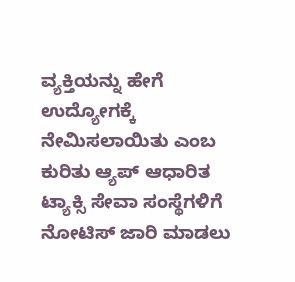ವ್ಯಕ್ತಿಯನ್ನು ಹೇಗೆ ಉದ್ಯೋಗಕ್ಕೆ ನೇಮಿಸಲಾಯಿತು ಎಂಬ ಕುರಿತು ಆ್ಯಪ್ ಆಧಾರಿತ ಟ್ಯಾಕ್ಸಿ ಸೇವಾ ಸಂಸ್ಥೆಗಳಿಗೆ ನೋಟಿಸ್ ಜಾರಿ ಮಾಡಲು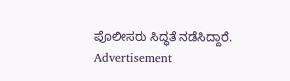ಪೊಲೀಸರು ಸಿದ್ಧತೆ ನಡೆಸಿದ್ದಾರೆ.
Advertisement